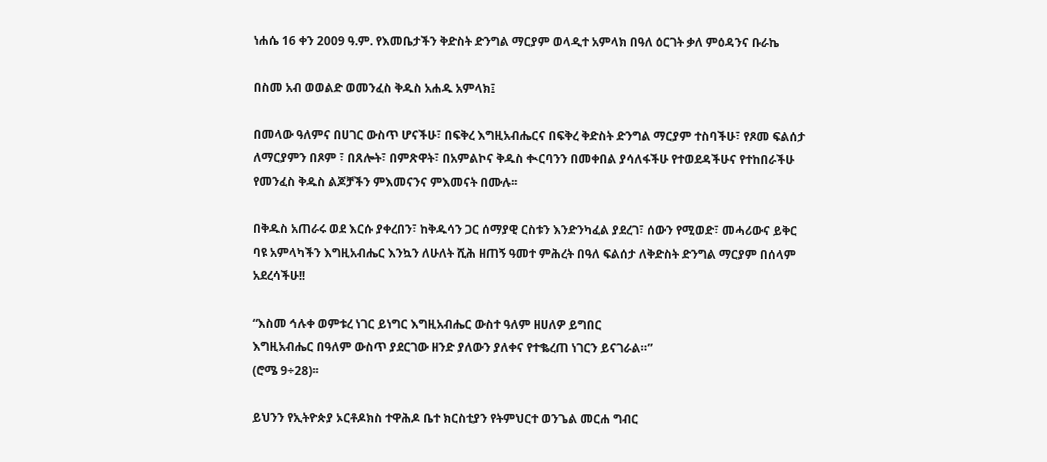ነሐሴ 16 ቀን 2009 ዓ.ም. የእመቤታችን ቅድስት ድንግል ማርያም ወላዲተ አምላክ በዓለ ዕርገት ቃለ ምዕዳንና ቡራኬ

በስመ አብ ወወልድ ወመንፈስ ቅዱስ አሐዱ አምላክ፤

በመላው ዓለምና በሀገር ውስጥ ሆናችሁ፣ በፍቅረ እግዚአብሔርና በፍቅረ ቅድስት ድንግል ማርያም ተስባችሁ፣ የጾመ ፍልሰታ ለማርያምን በጾም ፣ በጸሎት፣ በምጽዋት፣ በአምልኮና ቅዱስ ቊርባንን በመቀበል ያሳለፋችሁ የተወደዳችሁና የተከበራችሁ የመንፈስ ቅዱስ ልጆቻችን ምእመናንና ምእመናት በሙሉ፡፡

በቅዱስ አጠራሩ ወደ እርሱ ያቀረበን፣ ከቅዱሳን ጋር ሰማያዊ ርስቱን እንድንካፈል ያደረገ፣ ሰውን የሚወድ፣ መሓሪውና ይቅር ባዩ አምላካችን እግዚአብሔር እንኳን ለሁለት ሺሕ ዘጠኝ ዓመተ ምሕረት በዓለ ፍልሰታ ለቅድስት ድንግል ማርያም በሰላም አደረሳችሁ!!

“እስመ ኅሉቀ ወምቱረ ነገር ይነግር እግዚአብሔር ውስተ ዓለም ዘሀለዎ ይግበር
እግዚአብሔር በዓለም ውስጥ ያደርገው ዘንድ ያለውን ያለቀና የተቈረጠ ነገርን ይናገራል።”
(ሮሜ 9÷28)፡፡

ይህንን የኢትዮጵያ ኦርቶዶክስ ተዋሕዶ ቤተ ክርስቲያን የትምህርተ ወንጌል መርሐ ግብር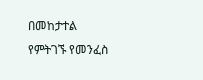በመከታተል የምትገኙ የመንፈስ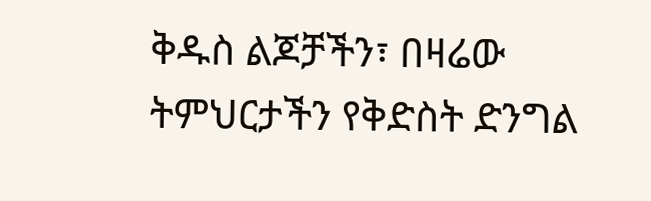ቅዱስ ልጆቻችን፣ በዛሬው ትምህርታችን የቅድስት ድንግል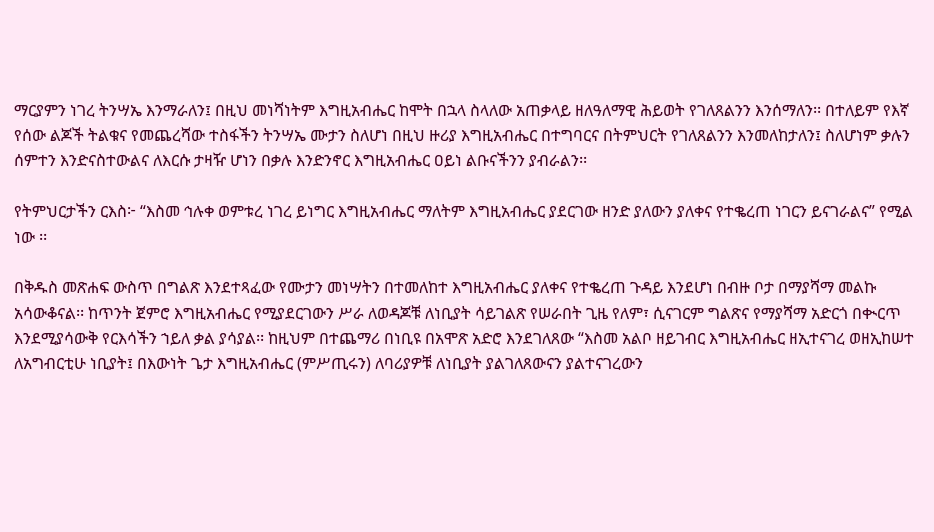ማርያምን ነገረ ትንሣኤ እንማራለን፤ በዚህ መነሻነትም እግዚአብሔር ከሞት በኋላ ስላለው አጠቃላይ ዘለዓለማዊ ሕይወት የገለጸልንን እንሰማለን፡፡ በተለይም የእኛ የሰው ልጆች ትልቁና የመጨረሻው ተስፋችን ትንሣኤ ሙታን ስለሆነ በዚህ ዙሪያ እግዚአብሔር በተግባርና በትምህርት የገለጸልንን እንመለከታለን፤ ስለሆነም ቃሉን ሰምተን እንድናስተውልና ለእርሱ ታዛዥ ሆነን በቃሉ እንድንኖር እግዚአብሔር ዐይነ ልቡናችንን ያብራልን፡፡

የትምህርታችን ርእስ፦ “እስመ ኅሉቀ ወምቱረ ነገረ ይነግር እግዚአብሔር ማለትም እግዚአብሔር ያደርገው ዘንድ ያለውን ያለቀና የተቈረጠ ነገርን ይናገራልና” የሚል ነው ፡፡

በቅዱስ መጽሐፍ ውስጥ በግልጽ እንደተጻፈው የሙታን መነሣትን በተመለከተ እግዚአብሔር ያለቀና የተቈረጠ ጉዳይ እንደሆነ በብዙ ቦታ በማያሻማ መልኩ አሳውቆናል፡፡ ከጥንት ጀምሮ እግዚአብሔር የሚያደርገውን ሥራ ለወዳጆቹ ለነቢያት ሳይገልጽ የሠራበት ጊዜ የለም፣ ሲናገርም ግልጽና የማያሻማ አድርጎ በቊርጥ እንደሚያሳውቅ የርእሳችን ኀይለ ቃል ያሳያል፡፡ ከዚህም በተጨማሪ በነቢዩ በአሞጽ አድሮ እንደገለጸው “እስመ አልቦ ዘይገብር እግዚአብሔር ዘኢተናገረ ወዘኢከሠተ ለአግብርቲሁ ነቢያት፤ በእውነት ጌታ እግዚአብሔር (ምሥጢሩን) ለባሪያዎቹ ለነቢያት ያልገለጸውናን ያልተናገረውን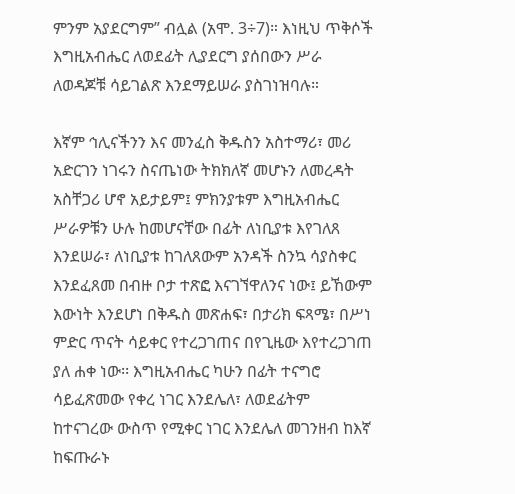ምንም አያደርግም” ብሏል (አሞ. 3÷7)። እነዚህ ጥቅሶች እግዚአብሔር ለወደፊት ሊያደርግ ያሰበውን ሥራ ለወዳጆቹ ሳይገልጽ እንደማይሠራ ያስገነዝባሉ።

እኛም ኅሊናችንን እና መንፈስ ቅዱስን አስተማሪ፣ መሪ አድርገን ነገሩን ስናጤነው ትክክለኛ መሆኑን ለመረዳት አስቸጋሪ ሆኖ አይታይም፤ ምክንያቱም እግዚአብሔር ሥራዎቹን ሁሉ ከመሆናቸው በፊት ለነቢያቱ እየገለጸ እንደሠራ፣ ለነቢያቱ ከገለጸውም አንዳች ስንኳ ሳያስቀር እንደፈጸመ በብዙ ቦታ ተጽፎ እናገኘዋለንና ነው፤ ይኸውም እውነት እንደሆነ በቅዱስ መጽሐፍ፣ በታሪክ ፍጻሜ፣ በሥነ ምድር ጥናት ሳይቀር የተረጋገጠና በየጊዜው እየተረጋገጠ ያለ ሐቀ ነው፡፡ እግዚአብሔር ካሁን በፊት ተናግሮ ሳይፈጽመው የቀረ ነገር እንደሌለ፣ ለወደፊትም ከተናገረው ውስጥ የሚቀር ነገር እንደሌለ መገንዘብ ከእኛ ከፍጡራኑ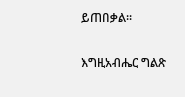ይጠበቃል፡፡

እግዚአብሔር ግልጽ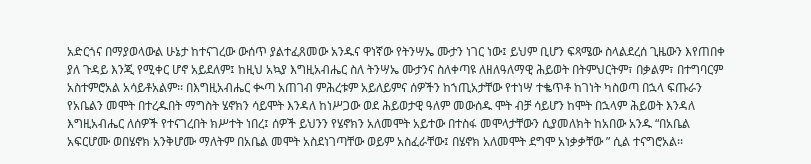አድርጎና በማያወላውል ሁኔታ ከተናገረው ውሰጥ ያልተፈጸመው አንዱና ዋነኛው የትንሣኤ ሙታን ነገር ነው፤ ይህም ቢሆን ፍጻሜው ስላልደረሰ ጊዜውን እየጠበቀ ያለ ጉዳይ እንጂ የሚቀር ሆኖ አይደለም፤ ከዚህ አኳያ እግዚአብሔር ስለ ትንሣኤ ሙታንና ስለቀጣዩ ለዘለዓለማዊ ሕይወት በትምህርትም፣ በቃልም፣ በተግባርም አስተምሮአል አሳይቶአልም፡፡ በእግዚአብሔር ቊጣ አጠገብ ምሕረቱም አይለይምና ሰዎችን ከኀጢአታቸው የተነሣ ተቈጥቶ ከገነት ካስወጣ በኋላ ፍጡራን የአቤልን መሞት በተረዱበት ማግስት ሄኖክን ሳይሞት እንዳለ ከነሥጋው ወደ ሕይወታዊ ዓለም መውሰዱ ሞት ብቻ ሳይሆን ከሞት በኋላም ሕይወት እንዳለ እግዚአብሔር ለሰዎች የተናገረበት ክሥተት ነበረ፤ ሰዎች ይህንን የሄኖክን አለመሞት አይተው በተስፋ መሞላታቸውን ሲያመለክት ከአበው አንዱ “በአቤል አፍርሆሙ ወበሄኖክ አንቅሆሙ ማለትም በአቤል መሞት አስደነገጣቸው ወይም አስፈራቸው፤ በሄኖክ አለመሞት ደግሞ አነቃቃቸው ” ሲል ተናግሮአል፡፡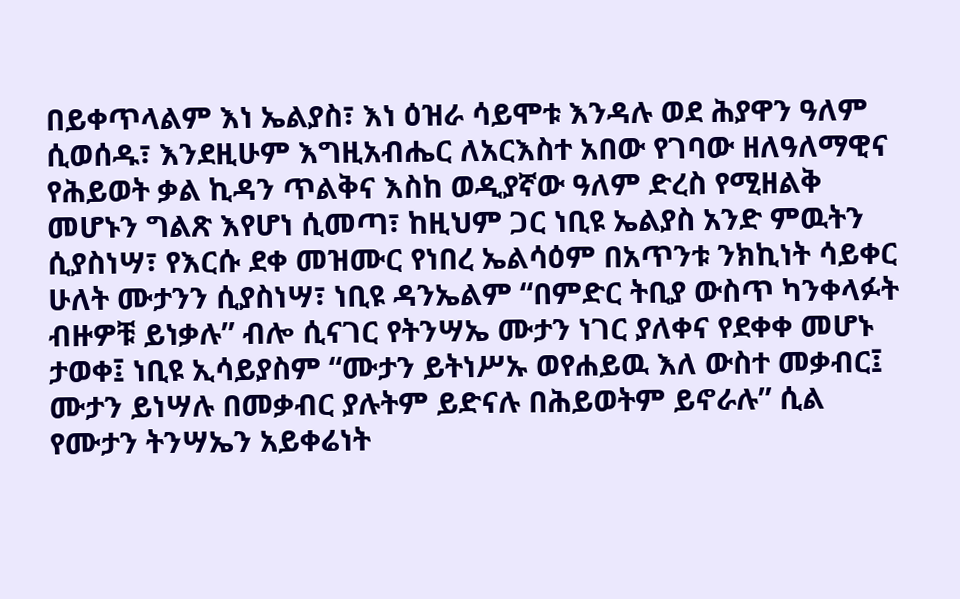በይቀጥላልም እነ ኤልያስ፣ እነ ዕዝራ ሳይሞቱ እንዳሉ ወደ ሕያዋን ዓለም ሲወሰዱ፣ እንደዚሁም እግዚአብሔር ለአርእስተ አበው የገባው ዘለዓለማዊና የሕይወት ቃል ኪዳን ጥልቅና እስከ ወዲያኛው ዓለም ድረስ የሚዘልቅ መሆኑን ግልጽ እየሆነ ሲመጣ፣ ከዚህም ጋር ነቢዩ ኤልያስ አንድ ምዉትን ሲያስነሣ፣ የእርሱ ደቀ መዝሙር የነበረ ኤልሳዕም በአጥንቱ ንክኪነት ሳይቀር ሁለት ሙታንን ሲያስነሣ፣ ነቢዩ ዳንኤልም “በምድር ትቢያ ውስጥ ካንቀላፉት ብዙዎቹ ይነቃሉ” ብሎ ሲናገር የትንሣኤ ሙታን ነገር ያለቀና የደቀቀ መሆኑ ታወቀ፤ ነቢዩ ኢሳይያስም “ሙታን ይትነሥኡ ወየሐይዉ እለ ውስተ መቃብር፤ ሙታን ይነሣሉ በመቃብር ያሉትም ይድናሉ በሕይወትም ይኖራሉ” ሲል የሙታን ትንሣኤን አይቀሬነት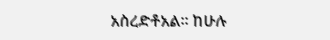አስረድቶአል፡፡ ከሁሉ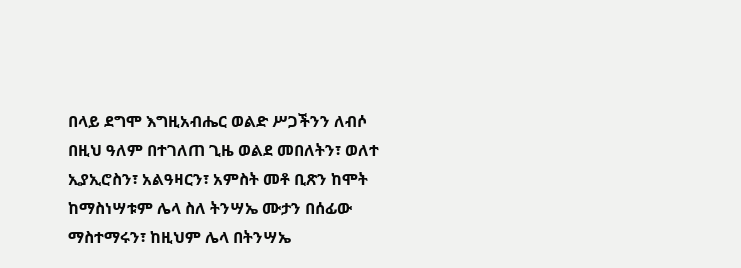በላይ ደግሞ እግዚአብሔር ወልድ ሥጋችንን ለብሶ በዚህ ዓለም በተገለጠ ጊዜ ወልደ መበለትን፣ ወለተ ኢያኢሮስን፣ አልዓዛርን፣ አምስት መቶ ቢጽን ከሞት ከማስነሣቱም ሌላ ስለ ትንሣኤ ሙታን በሰፊው ማስተማሩን፣ ከዚህም ሌላ በትንሣኤ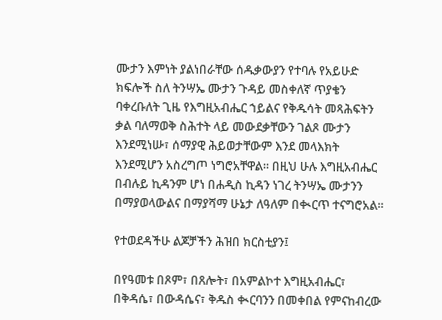ሙታን እምነት ያልነበራቸው ሰዱቃውያን የተባሉ የአይሁድ ክፍሎች ስለ ትንሣኤ ሙታን ጉዳይ መስቀለኛ ጥያቄን ባቀረቡለት ጊዜ የእግዚአብሔር ኀይልና የቅዱሳት መጻሕፍትን ቃል ባለማወቅ ስሕተት ላይ መውደቃቸውን ገልጾ ሙታን እንደሚነሡ፣ ሰማያዊ ሕይወታቸውም እንደ መላእክት እንደሚሆን አስረግጦ ነግሮአቸዋል፡፡ በዚህ ሁሉ እግዚአብሔር በብሉይ ኪዳንም ሆነ በሐዲስ ኪዳን ነገረ ትንሣኤ ሙታንን በማያወላውልና በማያሻማ ሁኔታ ለዓለም በቊርጥ ተናግሮአል፡፡

የተወደዳችሁ ልጆቻችን ሕዝበ ክርስቲያን፤

በየዓመቱ በጾም፣ በጸሎት፣ በአምልኮተ እግዚአብሔር፣ በቅዳሴ፣ በውዳሴና፣ ቅዱስ ቊርባንን በመቀበል የምናከብረው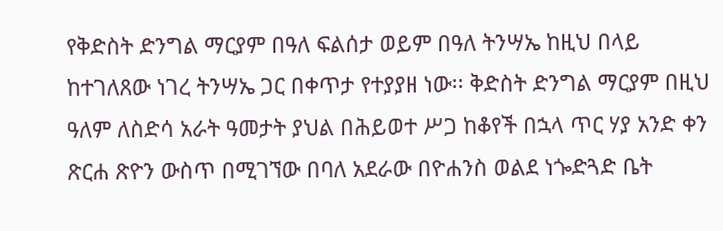የቅድስት ድንግል ማርያም በዓለ ፍልሰታ ወይም በዓለ ትንሣኤ ከዚህ በላይ ከተገለጸው ነገረ ትንሣኤ ጋር በቀጥታ የተያያዘ ነው፡፡ ቅድስት ድንግል ማርያም በዚህ ዓለም ለስድሳ አራት ዓመታት ያህል በሕይወተ ሥጋ ከቆየች በኋላ ጥር ሃያ አንድ ቀን ጽርሐ ጽዮን ውስጥ በሚገኘው በባለ አደራው በዮሐንስ ወልደ ነጐድጓድ ቤት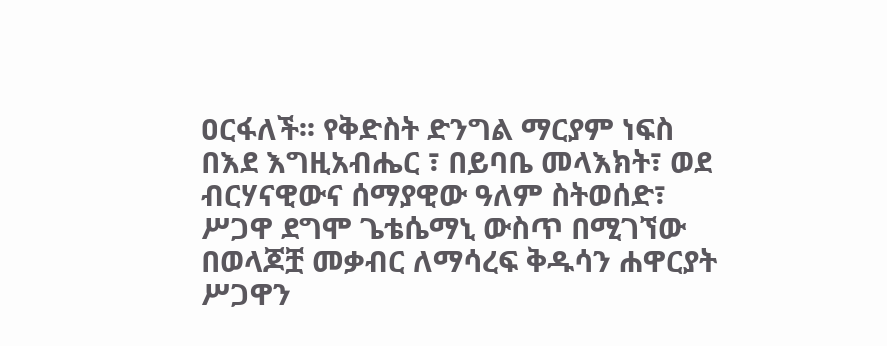ዐርፋለች፡፡ የቅድስት ድንግል ማርያም ነፍስ በእደ እግዚአብሔር ፣ በይባቤ መላእክት፣ ወደ ብርሃናዊውና ሰማያዊው ዓለም ስትወሰድ፣ ሥጋዋ ደግሞ ጌቴሴማኒ ውስጥ በሚገኘው በወላጆቿ መቃብር ለማሳረፍ ቅዱሳን ሐዋርያት ሥጋዋን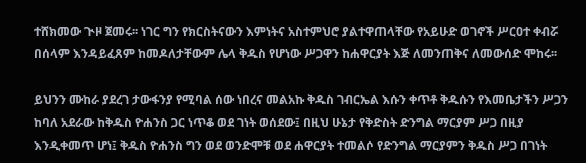ተሸክመው ጒዞ ጀመሩ፡፡ ነገር ግን የክርስትናውን እምነትና አስተምህሮ ያልተዋጠላቸው የአይሁድ ወገኖች ሥርዐተ ቀብሯ በሰላም እንዳይፈጸም ከመዶለታቸውም ሌላ ቅዱስ የሆነው ሥጋዋን ከሐዋርያት እጅ ለመንጠቅና ለመውሰድ ሞከሩ፡፡

ይህንን ሙከራ ያደረገ ታውፋንያ የሚባል ሰው ነበረና መልአኩ ቅዱስ ገብርኤል እሱን ቀጥቶ ቅዱሱን የእመቤታችን ሥጋን ከባለ አደራው ከቅዱስ ዮሐንስ ጋር ነጥቆ ወደ ገነት ወሰደው፤ በዚህ ሁኔታ የቅድስት ድንግል ማርያም ሥጋ በዚያ እንዲቀመጥ ሆነ፤ ቅዱስ ዮሐንስ ግን ወደ ወንድሞቹ ወደ ሐዋርያት ተመልሶ የድንግል ማርያምን ቅዱስ ሥጋ በገነት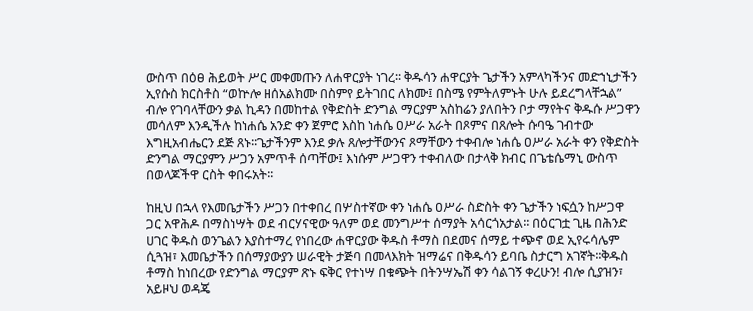ውስጥ በዕፀ ሕይወት ሥር መቀመጡን ለሐዋርያት ነገረ፡፡ ቅዱሳን ሐዋርያት ጌታችን አምላካችንና መድኀኒታችን ኢየሱስ ክርስቶስ “ወኵሎ ዘሰአልክሙ በስምየ ይትገበር ለክሙ፤ በስሜ የምትለምኑት ሁሉ ይደረግላቸኋል” ብሎ የገባላቸውን ቃል ኪዳን በመከተል የቅድስት ድንግል ማርያም አስከሬን ያለበትን ቦታ ማየትና ቅዱሱ ሥጋዋን መሳለም እንዲችሉ ከነሐሴ አንድ ቀን ጀምሮ እስከ ነሐሴ ዐሥራ አራት በጾምና በጸሎት ሱባዔ ገብተው እግዚአብሔርን ደጅ ጸኑ፡፡ጌታችንም እንደ ቃሉ ጸሎታቸውንና ጾማቸውን ተቀብሎ ነሐሴ ዐሥራ አራት ቀን የቅድስት ድንግል ማርያምን ሥጋን አምጥቶ ሰጣቸው፤ እነሱም ሥጋዋን ተቀብለው በታላቅ ክብር በጌቴሴማኒ ውስጥ በወላጆችዋ ርስት ቀበሩአት፡፡

ከዚህ በኋላ የእመቤታችን ሥጋን በተቀበረ በሦስተኛው ቀን ነሐሴ ዐሥራ ስድስት ቀን ጌታችን ነፍሷን ከሥጋዋ ጋር አዋሕዶ በማስነሣት ወደ ብርሃናዊው ዓለም ወደ መንግሥተ ሰማያት አሳርጎአታል፡፡ በዕርገቷ ጊዜ በሕንድ ሀገር ቅዱስ ወንጌልን እያስተማረ የነበረው ሐዋርያው ቅዱስ ቶማስ በደመና ሰማይ ተጭኖ ወደ ኢየሩሳሌም ሲጓዝ፣ እመቤታችን በሰማያውያን ሠራዊት ታጅባ በመላእክት ዝማሬና በቅዱሳን ይባቤ ስታርግ አገኛት፡፡ቅዱስ ቶማስ ከነበረው የድንግል ማርያም ጽኑ ፍቅር የተነሣ በቁጭት በትንሣኤሽ ቀን ሳልገኝ ቀረሁን! ብሎ ሲያዝን፣ አይዞህ ወዳጄ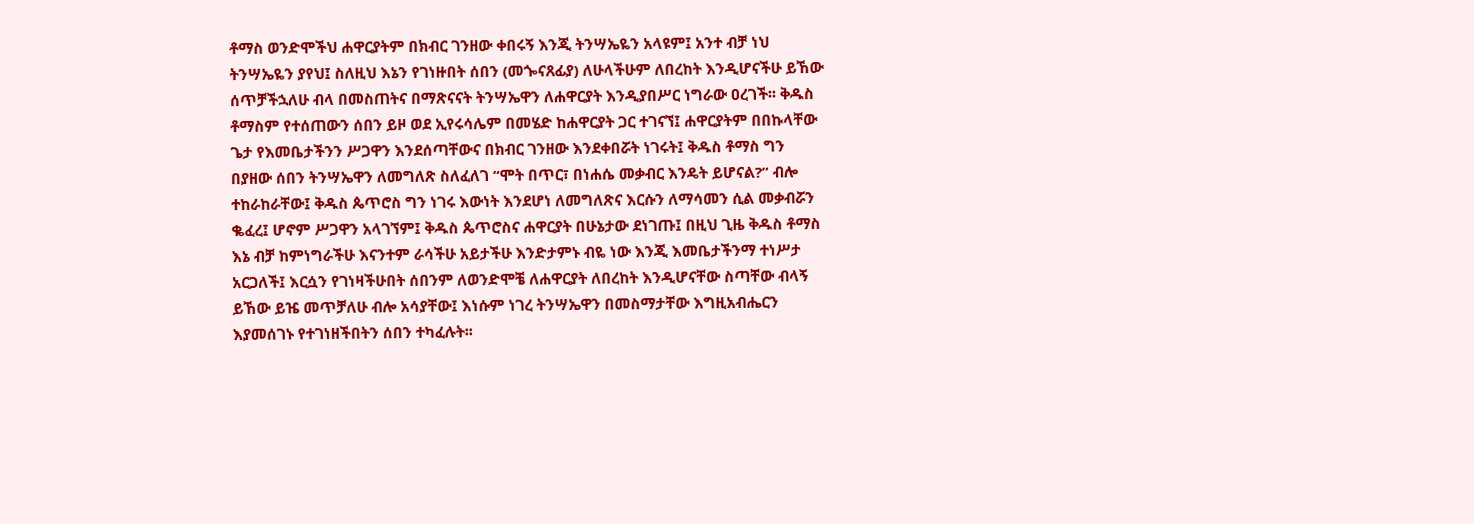ቶማስ ወንድሞችህ ሐዋርያትም በክብር ገንዘው ቀበሩኝ እንጂ ትንሣኤዬን አላዩም፤ አንተ ብቻ ነህ ትንሣኤዬን ያየህ፤ ስለዚህ እኔን የገነዙበት ሰበን (መጐናጸፊያ) ለሁላችሁም ለበረከት እንዲሆናችሁ ይኸው ሰጥቻችኋለሁ ብላ በመስጠትና በማጽናናት ትንሣኤዋን ለሐዋርያት እንዲያበሥር ነግራው ዐረገች፡፡ ቅዱስ ቶማስም የተሰጠውን ሰበን ይዞ ወደ ኢየሩሳሌም በመሄድ ከሐዋርያት ጋር ተገናኘ፤ ሐዋርያትም በበኩላቸው ጌታ የእመቤታችንን ሥጋዋን እንደሰጣቸውና በክብር ገንዘው እንደቀበሯት ነገሩት፤ ቅዱስ ቶማስ ግን በያዘው ሰበን ትንሣኤዋን ለመግለጽ ስለፈለገ “ሞት በጥር፣ በነሐሴ መቃብር እንዴት ይሆናል?” ብሎ ተከራከራቸው፤ ቅዱስ ጴጥሮስ ግን ነገሩ እውነት እንደሆነ ለመግለጽና እርሱን ለማሳመን ሲል መቃብሯን ቈፈረ፤ ሆኖም ሥጋዋን አላገኘም፤ ቅዱስ ጴጥሮስና ሐዋርያት በሁኔታው ደነገጡ፤ በዚህ ጊዜ ቅዱስ ቶማስ እኔ ብቻ ከምነግራችሁ እናንተም ራሳችሁ አይታችሁ እንድታምኑ ብዬ ነው እንጂ እመቤታችንማ ተነሥታ አርጋለች፤ እርሷን የገነዛችሁበት ሰበንም ለወንድሞቼ ለሐዋርያት ለበረከት እንዲሆናቸው ስጣቸው ብላኝ ይኸው ይዤ መጥቻለሁ ብሎ አሳያቸው፤ እነሱም ነገረ ትንሣኤዋን በመስማታቸው እግዚአብሔርን እያመሰገኑ የተገነዘችበትን ሰበን ተካፈሉት፡፡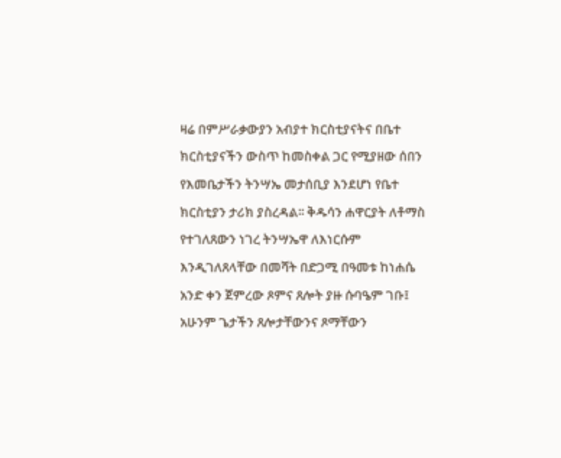ዛሬ በምሥራቃውያን አብያተ ክርስቲያናትና በቤተ ክርስቲያናችን ውስጥ ከመስቀል ጋር የሚያዘው ሰበን የእመቤታችን ትንሣኤ መታሰቢያ እንደሆነ የቤተ ክርስቲያን ታሪክ ያስረዳል፡፡ ቅዱሳን ሐዋርያት ለቶማስ የተገለጸውን ነገረ ትንሣኤዋ ለእነርሱም እንዲገለጸላቸው በመሻት በድጋሚ በዓመቱ ከነሐሴ አንድ ቀን ጀምረው ጾምና ጸሎት ያዙ ሱባዔም ገቡ፤ አሁንም ጌታችን ጸሎታቸውንና ጾማቸውን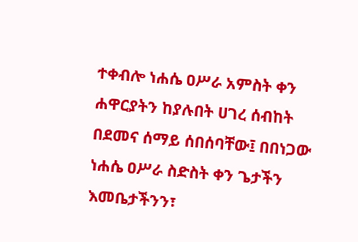ተቀብሎ ነሐሴ ዐሥራ አምስት ቀን ሐዋርያትን ከያሉበት ሀገረ ሰብከት በደመና ሰማይ ሰበሰባቸው፤ በበነጋው ነሐሴ ዐሥራ ስድስት ቀን ጌታችን እመቤታችንን፣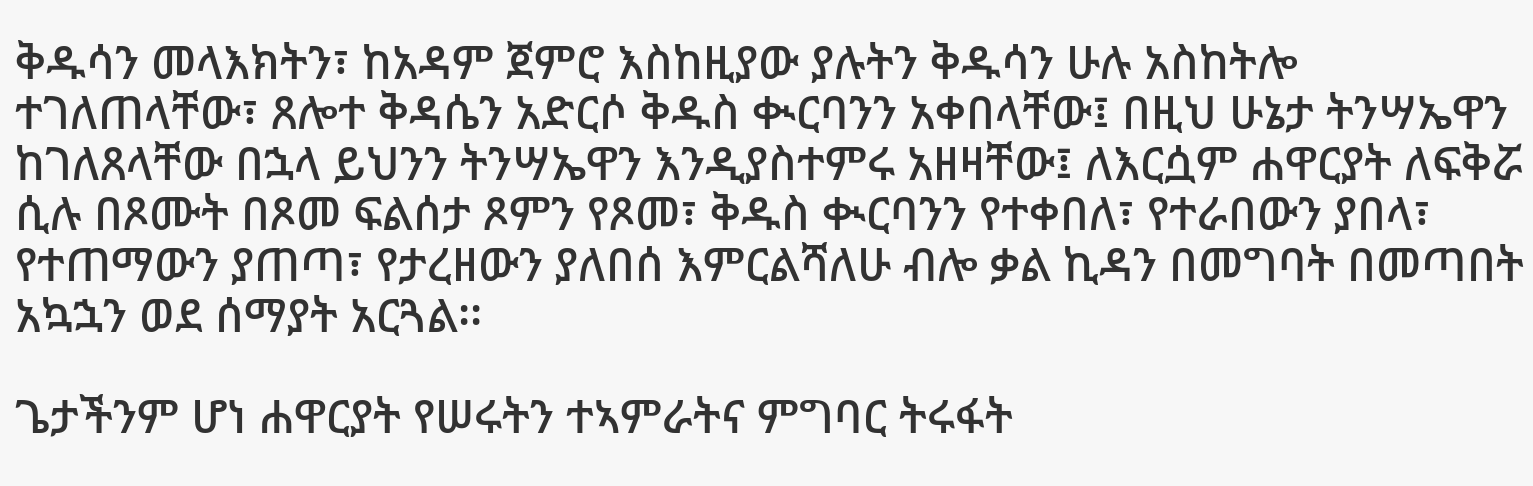ቅዱሳን መላእክትን፣ ከአዳም ጀምሮ እስከዚያው ያሉትን ቅዱሳን ሁሉ አስከትሎ ተገለጠላቸው፣ ጸሎተ ቅዳሴን አድርሶ ቅዱስ ቊርባንን አቀበላቸው፤ በዚህ ሁኔታ ትንሣኤዋን ከገለጸላቸው በኋላ ይህንን ትንሣኤዋን እንዲያስተምሩ አዘዛቸው፤ ለእርሷም ሐዋርያት ለፍቅሯ ሲሉ በጾሙት በጾመ ፍልሰታ ጾምን የጾመ፣ ቅዱስ ቊርባንን የተቀበለ፣ የተራበውን ያበላ፣ የተጠማውን ያጠጣ፣ የታረዘውን ያለበሰ እምርልሻለሁ ብሎ ቃል ኪዳን በመግባት በመጣበት አኳኋን ወደ ሰማያት አርጓል፡፡

ጌታችንም ሆነ ሐዋርያት የሠሩትን ተኣምራትና ምግባር ትሩፋት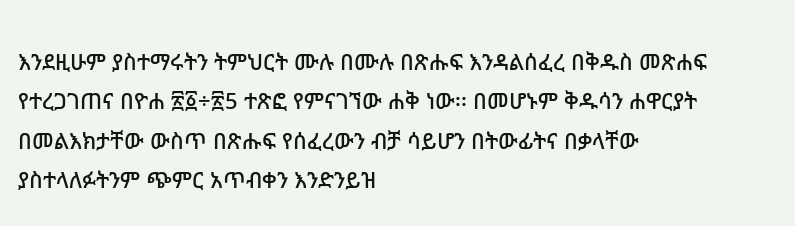እንደዚሁም ያስተማሩትን ትምህርት ሙሉ በሙሉ በጽሑፍ እንዳልሰፈረ በቅዱስ መጽሐፍ የተረጋገጠና በዮሐ ፳፩÷፳5 ተጽፎ የምናገኘው ሐቅ ነው፡፡ በመሆኑም ቅዱሳን ሐዋርያት በመልእክታቸው ውስጥ በጽሑፍ የሰፈረውን ብቻ ሳይሆን በትውፊትና በቃላቸው ያስተላለፉትንም ጭምር አጥብቀን እንድንይዝ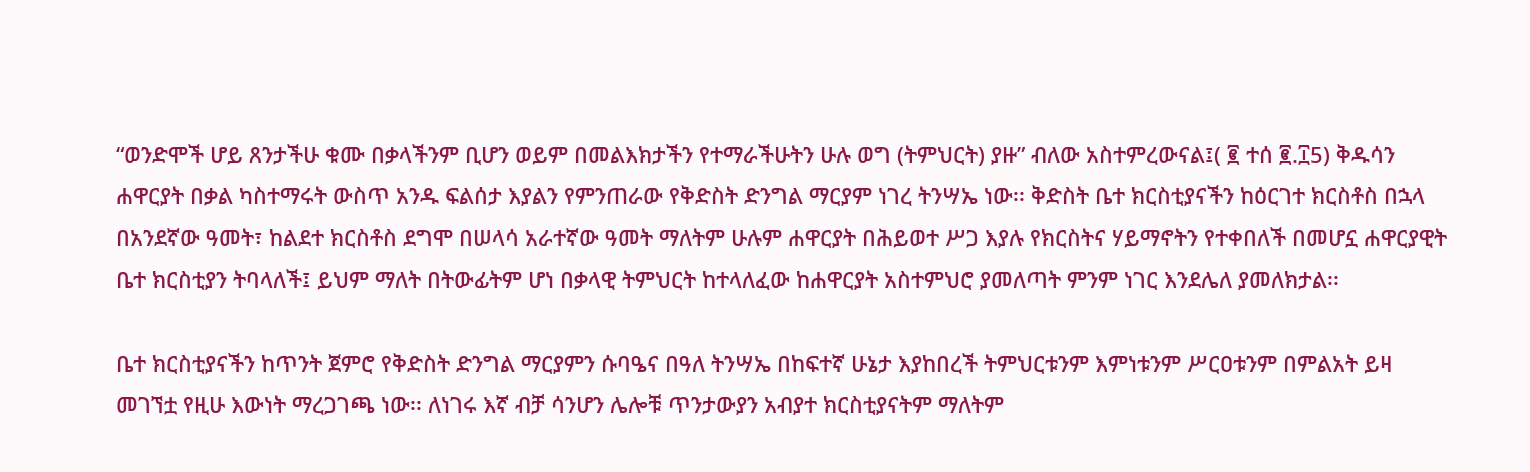“ወንድሞች ሆይ ጸንታችሁ ቁሙ በቃላችንም ቢሆን ወይም በመልእክታችን የተማራችሁትን ሁሉ ወግ (ትምህርት) ያዙ” ብለው አስተምረውናል፤( ፪ ተሰ ፪.፲5) ቅዱሳን ሐዋርያት በቃል ካስተማሩት ውስጥ አንዱ ፍልሰታ እያልን የምንጠራው የቅድስት ድንግል ማርያም ነገረ ትንሣኤ ነው፡፡ ቅድስት ቤተ ክርስቲያናችን ከዕርገተ ክርስቶስ በኋላ በአንደኛው ዓመት፣ ከልደተ ክርስቶስ ደግሞ በሠላሳ አራተኛው ዓመት ማለትም ሁሉም ሐዋርያት በሕይወተ ሥጋ እያሉ የክርስትና ሃይማኖትን የተቀበለች በመሆኗ ሐዋርያዊት ቤተ ክርስቲያን ትባላለች፤ ይህም ማለት በትውፊትም ሆነ በቃላዊ ትምህርት ከተላለፈው ከሐዋርያት አስተምህሮ ያመለጣት ምንም ነገር እንደሌለ ያመለክታል፡፡

ቤተ ክርስቲያናችን ከጥንት ጀምሮ የቅድስት ድንግል ማርያምን ሱባዔና በዓለ ትንሣኤ በከፍተኛ ሁኔታ እያከበረች ትምህርቱንም እምነቱንም ሥርዐቱንም በምልአት ይዛ መገኘቷ የዚሁ እውነት ማረጋገጫ ነው፡፡ ለነገሩ እኛ ብቻ ሳንሆን ሌሎቹ ጥንታውያን አብያተ ክርስቲያናትም ማለትም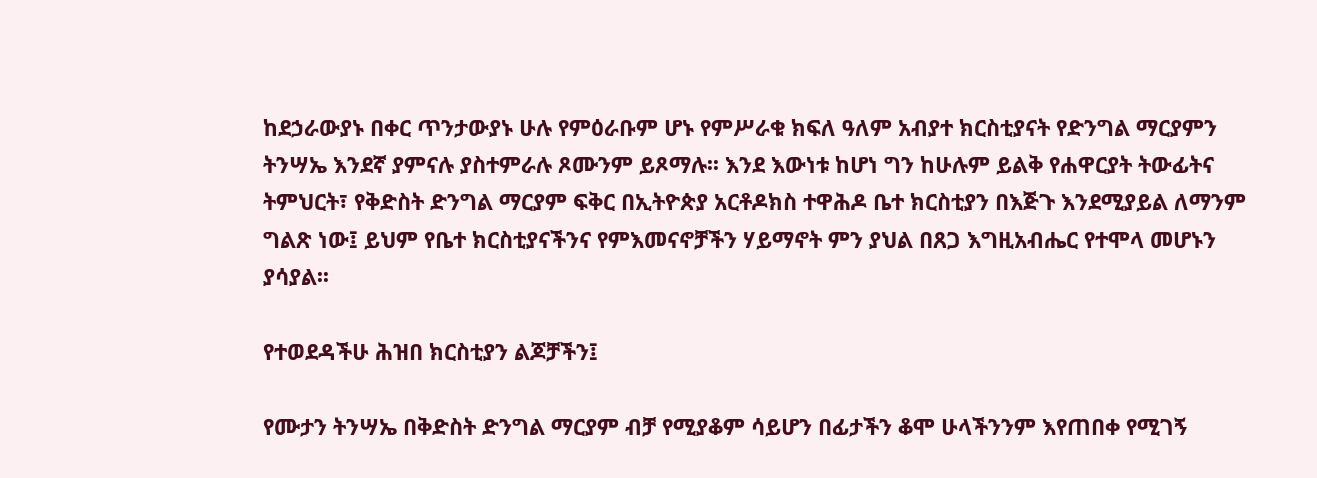ከደኃራውያኑ በቀር ጥንታውያኑ ሁሉ የምዕራቡም ሆኑ የምሥራቁ ክፍለ ዓለም አብያተ ክርስቲያናት የድንግል ማርያምን ትንሣኤ እንደኛ ያምናሉ ያስተምራሉ ጾሙንም ይጾማሉ፡፡ እንደ እውነቱ ከሆነ ግን ከሁሉም ይልቅ የሐዋርያት ትውፊትና ትምህርት፣ የቅድስት ድንግል ማርያም ፍቅር በኢትዮጵያ አርቶዶክስ ተዋሕዶ ቤተ ክርስቲያን በእጅጉ እንደሚያይል ለማንም ግልጽ ነው፤ ይህም የቤተ ክርስቲያናችንና የምእመናኖቻችን ሃይማኖት ምን ያህል በጸጋ እግዚአብሔር የተሞላ መሆኑን ያሳያል፡፡

የተወደዳችሁ ሕዝበ ክርስቲያን ልጆቻችን፤

የሙታን ትንሣኤ በቅድስት ድንግል ማርያም ብቻ የሚያቆም ሳይሆን በፊታችን ቆሞ ሁላችንንም እየጠበቀ የሚገኝ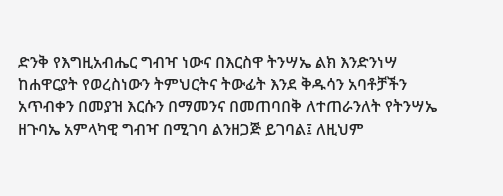ድንቅ የእግዚአብሔር ግብዣ ነውና በእርስዋ ትንሣኤ ልክ እንድንነሣ ከሐዋርያት የወረስነውን ትምህርትና ትውፊት እንደ ቅዱሳን አባቶቻችን አጥብቀን በመያዝ እርሱን በማመንና በመጠባበቅ ለተጠራንለት የትንሣኤ ዘጉባኤ አምላካዊ ግብዣ በሚገባ ልንዘጋጅ ይገባል፤ ለዚህም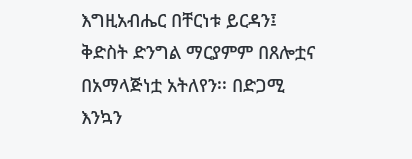እግዚአብሔር በቸርነቱ ይርዳን፤ ቅድስት ድንግል ማርያምም በጸሎቷና በአማላጅነቷ አትለየን፡፡ በድጋሚ እንኳን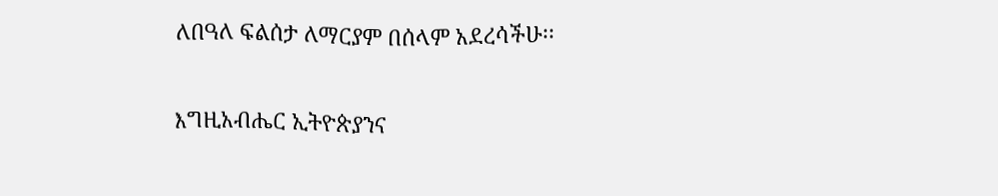ለበዓለ ፍልሰታ ለማርያም በሰላም አደረሳችሁ፡፡

እግዚአብሔር ኢትዮጵያንና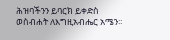ሕዝባችንን ይባርክ ይቀድስ ወስብሐት ለእግዚአብሔር አሜን፡፡